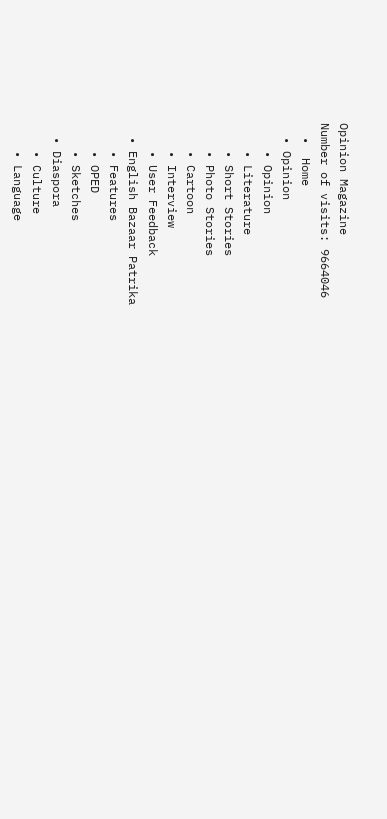Opinion Magazine
Number of visits: 9664046
  •  Home
  • Opinion
    • Opinion
    • Literature
    • Short Stories
    • Photo Stories
    • Cartoon
    • Interview
    • User Feedback
  • English Bazaar Patrika
    • Features
    • OPED
    • Sketches
  • Diaspora
    • Culture
    • Language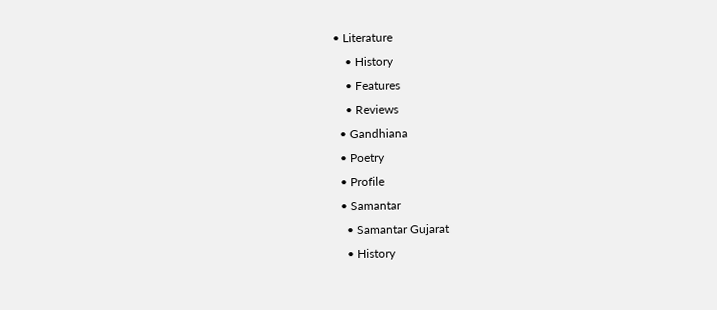• Literature
    • History
    • Features
    • Reviews
  • Gandhiana
  • Poetry
  • Profile
  • Samantar
    • Samantar Gujarat
    • History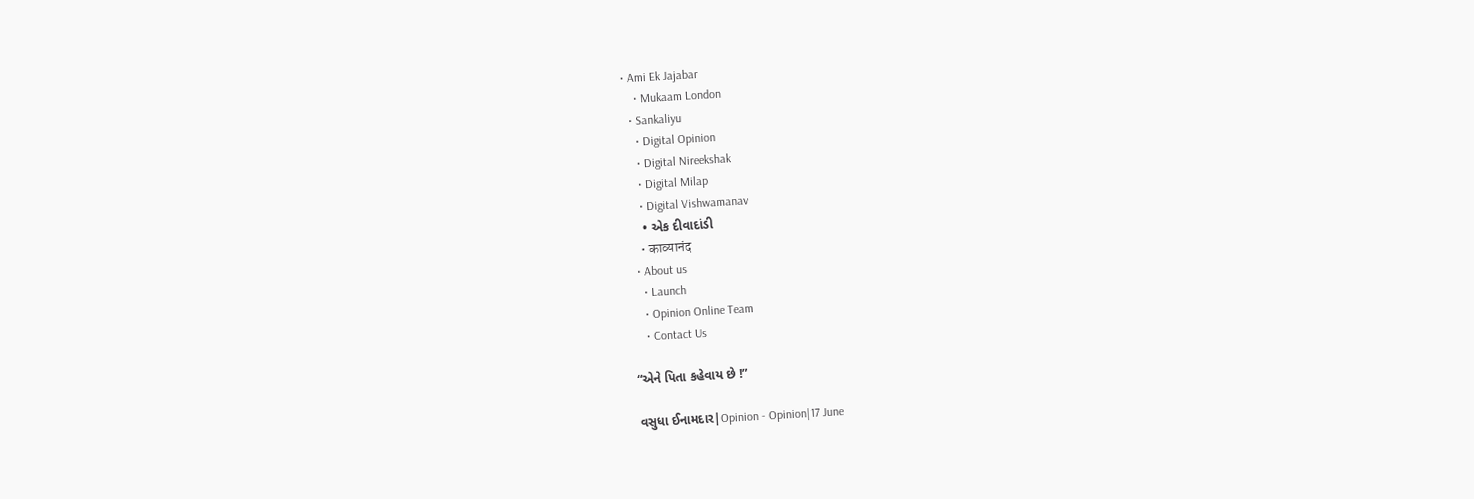• Ami Ek Jajabar
    • Mukaam London
  • Sankaliyu
    • Digital Opinion
    • Digital Nireekshak
    • Digital Milap
    • Digital Vishwamanav
    • એક દીવાદાંડી
    • काव्यानंद
  • About us
    • Launch
    • Opinion Online Team
    • Contact Us

“એને પિતા કહેવાય છે !”

વસુધા ઈનામદાર|Opinion - Opinion|17 June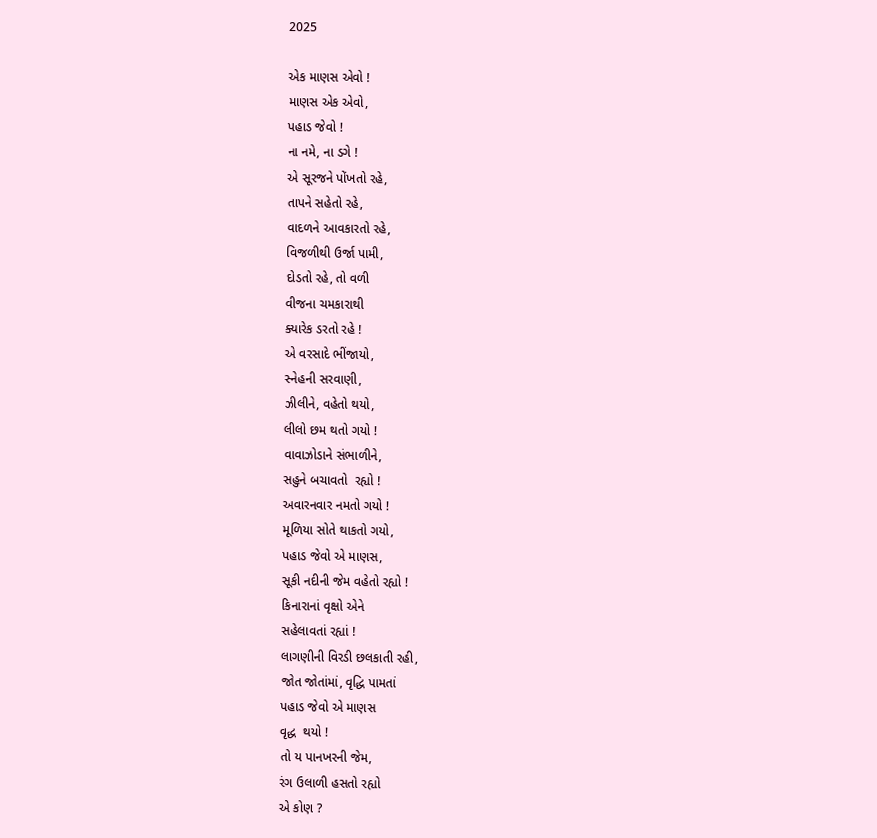2025

એક માણસ એવો !
માણસ એક એવો,
પહાડ જેવો !
ના નમે, ના ડગે !
એ સૂરજને પોંખતો રહે,
તાપને સહેતો રહે,
વાદળને આવકારતો રહે,
વિજળીથી ઉર્જા પામી,
દોડતો રહે, તો વળી
વીજના ચમકારાથી
ક્યારેક ડરતો રહે !
એ વરસાદે ભીંજાયો,
સ્નેહની સરવાણી,
ઝીલીને, વહેતો થયો,
લીલો છમ થતો ગયો !
વાવાઝોડાને સંભાળીને,
સહુને બચાવતો  રહ્યો !
અવારનવાર નમતો ગયો !
મૂળિયા સોતે થાકતો ગયો,
પહાડ જેવો એ માણસ,
સૂકી નદીની જેમ વહેતો રહ્યો !
કિનારાનાં વૃક્ષો એને
સહેલાવતાં રહ્યાં !
લાગણીની વિરડી છલકાતી રહી,
જોત જોતાંમાં, વૃદ્ધિ પામતાં
પહાડ જેવો એ માણસ
વૃદ્ધ  થયો !
તો ય પાનખરની જેમ,
રંગ ઉલાળી હસતો રહ્યો
એ કોણ ?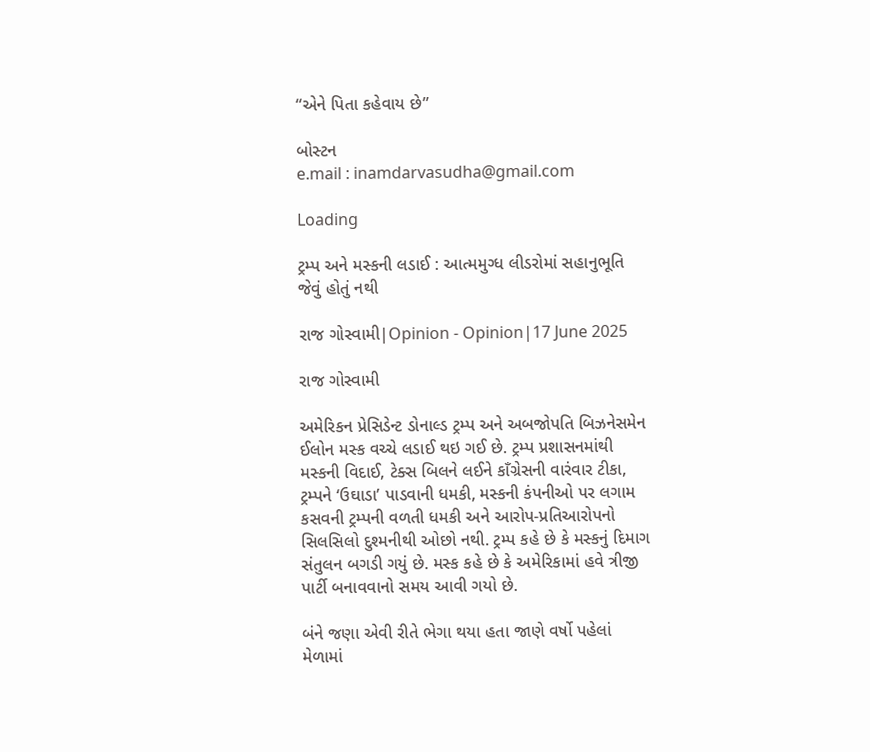“એને પિતા કહેવાય છે”

બોસ્ટન
e.mail : inamdarvasudha@gmail.com

Loading

ટ્રમ્પ અને મસ્કની લડાઈ : આત્મમુગ્ધ લીડરોમાં સહાનુભૂતિ જેવું હોતું નથી

રાજ ગોસ્વામી|Opinion - Opinion|17 June 2025

રાજ ગોસ્વામી

અમેરિકન પ્રેસિડેન્ટ ડોનાલ્ડ ટ્રમ્પ અને અબજોપતિ બિઝનેસમેન ઈલોન મસ્ક વચ્ચે લડાઈ થઇ ગઈ છે. ટ્રમ્પ પ્રશાસનમાંથી મસ્કની વિદાઈ, ટેક્સ બિલને લઈને કાઁગ્રેસની વારંવાર ટીકા, ટ્રમ્પને ‘ઉઘાડા’ પાડવાની ધમકી, મસ્કની કંપનીઓ પર લગામ કસવની ટ્રમ્પની વળતી ધમકી અને આરોપ-પ્રતિઆરોપનો સિલસિલો દુશ્મનીથી ઓછો નથી. ટ્રમ્પ કહે છે કે મસ્કનું દિમાગ સંતુલન બગડી ગયું છે. મસ્ક કહે છે કે અમેરિકામાં હવે ત્રીજી પાર્ટી બનાવવાનો સમય આવી ગયો છે.

બંને જણા એવી રીતે ભેગા થયા હતા જાણે વર્ષો પહેલાં મેળામાં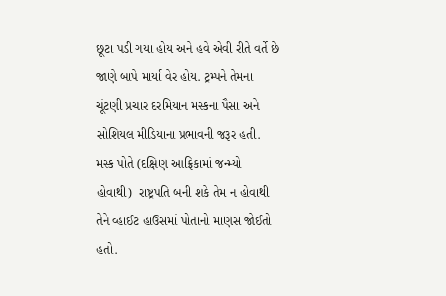છૂટા પડી ગયા હોય અને હવે એવી રીતે વર્તે છે જાણે બાપે માર્યા વેર હોય. ટ્રમ્પને તેમના ચૂંટણી પ્રચાર દરમિયાન મસ્કના પૈસા અને સોશિયલ મીડિયાના પ્રભાવની જરૂર હતી. મસ્ક પોતે (દક્ષિણ આફ્રિકામાં જન્મ્યો હોવાથી)  રાષ્ટ્રપતિ બની શકે તેમ ન હોવાથી તેને વ્હાઈટ હાઉસમાં પોતાનો માણસ જોઈતો હતો.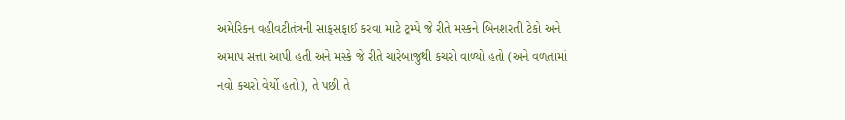અમેરિકન વહીવટીતંત્રની સાફસફાઈ કરવા માટે ટ્રમ્પે જે રીતે મસ્કને બિનશરતી ટેકો અને અમાપ સત્તા આપી હતી અને મસ્કે જે રીતે ચારેબાજુથી કચરો વાળ્યો હતો (અને વળતામાં નવો કચરો વેર્યો હતો), તે પછી તે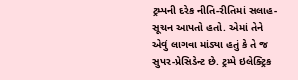ટ્રમ્પની દરેક નીતિ-રીતિમાં સલાહ-સૂચન આપતો હતો. એમાં તેને એવું લાગવા માંડ્યા હતું કે તે જ સુપર-પ્રેસિડેન્ટ છે. ટ્રમ્પે ઇલેક્ટ્રિક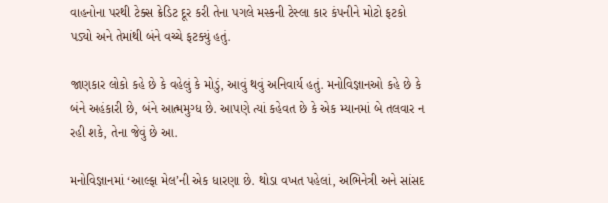વાહનોના પરથી ટેક્સ ક્રેડિટ દૂર કરી તેના પગલે મસ્કની ટેસ્લા કાર કંપનીને મોટો ફટકો પડ્યો અને તેમાંથી બંને વચ્ચે ફટક્યું હતું.

જાણકાર લોકો કહે છે કે વહેલું કે મોડું, આવું થવું અનિવાર્ય હતું. મનોવિજ્ઞાનઓ કહે છે કે બંને અહંકારી છે, બંને આત્મમુગ્ધ છે. આપણે ત્યાં કહેવત છે કે એક મ્યાનમાં બે તલવાર ન રહી શકે, તેના જેવું છે આ.

મનોવિજ્ઞાનમાં ‘આલ્ફા મેલ’ની એક ધારણા છે. થોડા વખત પહેલાં, અભિનેત્રી અને સાંસદ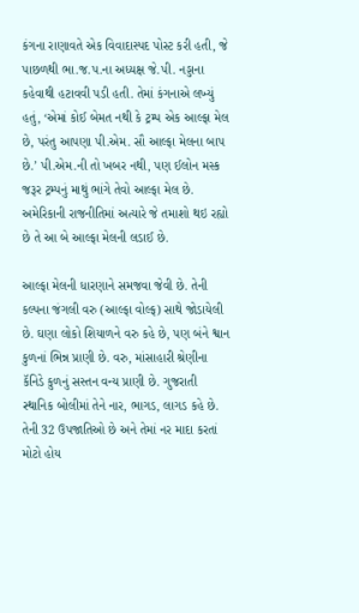કંગના રાણાવતે એક વિવાદાસ્પદ પોસ્ટ કરી હતી, જે પાછળથી ભા.જ.પ.ના અધ્યક્ષ જે.પી. નડ્ડાના કહેવાથી હટાવવી પડી હતી. તેમાં કંગનાએ લખ્યું હતું, ‘એમાં કોઈ બેમત નથી કે ટ્રમ્પ એક આલ્ફા મેલ છે, પરંતુ આપણા પી.એમ. સૌ આલ્ફા મેલના બાપ છે.’ પી.એમ.ની તો ખબર નથી, પણ ઈલોન મસ્ક જરૂર ટ્રમ્પનું માથું ભાંગે તેવો આલ્ફા મેલ છે. અમેરિકાની રાજનીતિમાં અત્યારે જે તમાશો થઇ રહ્યો છે તે આ બે આલ્ફા મેલની લડાઈ છે.

આલ્ફા મેલની ધારણાને સમજવા જેવી છે. તેની કલ્પના જંગલી વરુ (આલ્ફા વોલ્ફ) સાથે જોડાયેલી છે. ઘણા લોકો શિયાળને વરુ કહે છે, પણ બંને શ્વાન કુળનાં ભિન્ન પ્રાણી છે. વરુ, માંસાહારી શ્રેણીના કૅનિડે કુળનું સસ્તન વન્ય પ્રાણી છે. ગુજરાતી સ્થાનિક બોલીમાં તેને નાર, ભાગડ, લાગડ કહે છે. તેની 32 ઉપજાતિઓ છે અને તેમાં નર માદા કરતાં મોટો હોય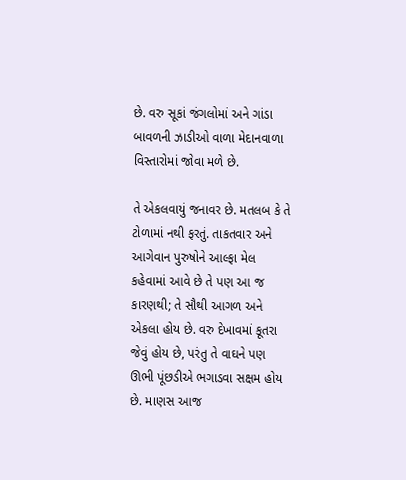છે. વરુ સૂકાં જંગલોમાં અને ગાંડા બાવળની ઝાડીઓ વાળા મેદાનવાળા વિસ્તારોમાં જોવા મળે છે.

તે એકલવાયું જનાવર છે. મતલબ કે તે ટોળામાં નથી ફરતું. તાકતવાર અને આગેવાન પુરુષોને આલ્ફા મેલ કહેવામાં આવે છે તે પણ આ જ કારણથી; તે સૌથી આગળ અને એકલા હોય છે. વરુ દેખાવમાં કૂતરા જેવું હોય છે, પરંતુ તે વાઘને પણ ઊભી પૂંછડીએ ભગાડવા સક્ષમ હોય છે. માણસ આજ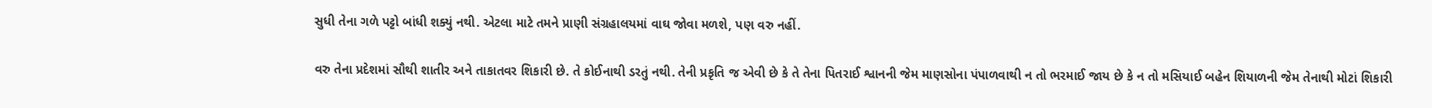સુધી તેના ગળે પટ્ટો બાંધી શક્યું નથી. એટલા માટે તમને પ્રાણી સંગ્રહાલયમાં વાઘ જોવા મળશે, પણ વરુ નહીં.

વરુ તેના પ્રદેશમાં સૌથી શાતીર અને તાકાતવર શિકારી છે. તે કોઈનાથી ડરતું નથી. તેની પ્રકૃતિ જ એવી છે કે તે તેના પિતરાઈ શ્વાનની જેમ માણસોના પંપાળવાથી ન તો ભરમાઈ જાય છે કે ન તો મસિયાઈ બહેન શિયાળની જેમ તેનાથી મોટાં શિકારી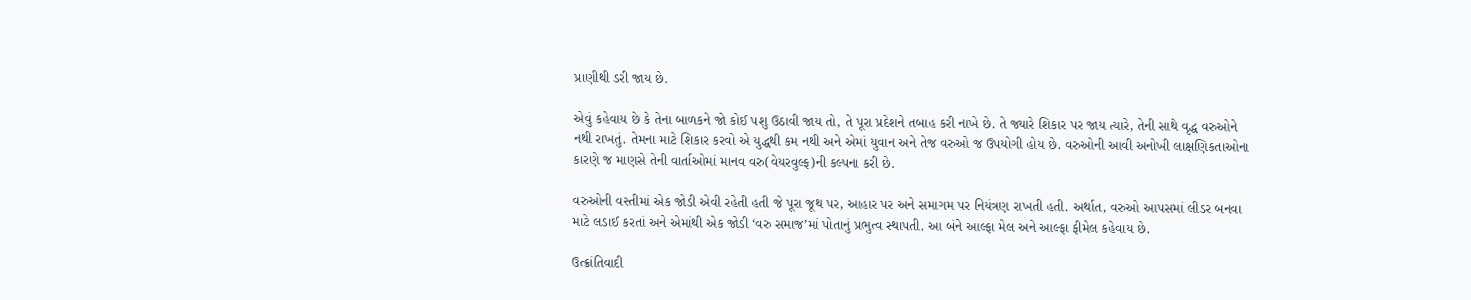પ્રાણીથી ડરી જાય છે.

એવું કહેવાય છે કે તેના બાળકને જો કોઈ પશુ ઉઠાવી જાય તો, તે પૂરા પ્રદેશને તબાહ કરી નાખે છે. તે જ્યારે શિકાર પર જાય ત્યારે, તેની સાથે વૃદ્ધ વરુઓને નથી રાખતું. તેમના માટે શિકાર કરવો એ યુદ્ધથી કમ નથી અને એમાં યુવાન અને તેજ વરુઓ જ ઉપયોગી હોય છે. વરુઓની આવી અનોખી લાક્ષણિકતાઓના કારણે જ માણસે તેની વાર્તાઓમાં માનવ વરુ(વેયરવુલ્ફ)ની કલ્પના કરી છે.

વરુઓની વસ્તીમાં એક જોડી એવી રહેતી હતી જે પૂરા જૂથ પર, આહાર પર અને સમાગમ પર નિયંત્રણ રાખતી હતી. અર્થાત, વરુઓ આપસમાં લીડર બનવા માટે લડાઈ કરતાં અને એમાંથી એક જોડી ‘વરુ સમાજ’માં પોતાનું પ્રભુત્વ સ્થાપતી. આ બંને આલ્ફા મેલ અને આલ્ફા ફીમેલ કહેવાય છે.

ઉત્ક્રાંતિવાદી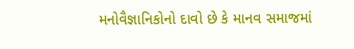મનોવૈજ્ઞાનિકોનો દાવો છે કે માનવ સમાજમાં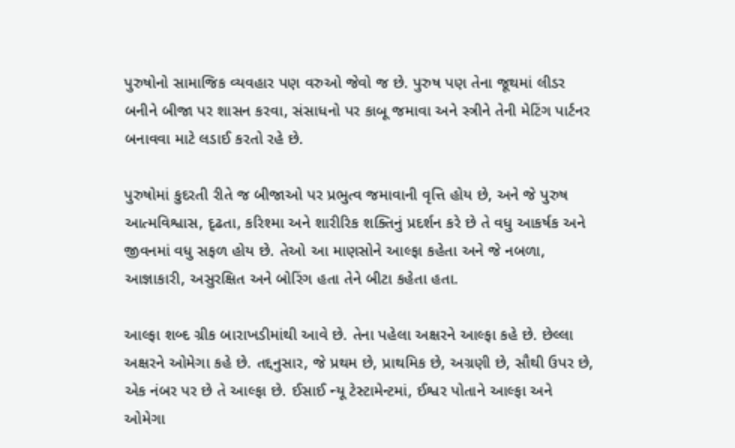પુરુષોનો સામાજિક વ્યવહાર પણ વરુઓ જેવો જ છે. પુરુષ પણ તેના જૂથમાં લીડર બનીને બીજા પર શાસન કરવા, સંસાધનો પર કાબૂ જમાવા અને સ્ત્રીને તેની મેટિંગ પાર્ટનર બનાવવા માટે લડાઈ કરતો રહે છે.

પુરુષોમાં કુદરતી રીતે જ બીજાઓ પર પ્રભુત્વ જમાવાની વૃત્તિ હોય છે, અને જે પુરુષ આત્મવિશ્વાસ, દૃઢતા, કરિશ્મા અને શારીરિક શક્તિનું પ્રદર્શન કરે છે તે વધુ આકર્ષક અને જીવનમાં વધુ સફળ હોય છે. તેઓ આ માણસોને આલ્ફા કહેતા અને જે નબળા, આજ્ઞાકારી, અસુરક્ષિત અને બોરિંગ હતા તેને બીટા કહેતા હતા.

આલ્ફા શબ્દ ગ્રીક બારાખડીમાંથી આવે છે. તેના પહેલા અક્ષરને આલ્ફા કહે છે. છેલ્લા અક્ષરને ઓમેગા કહે છે. તદ્દનુસાર, જે પ્રથમ છે, પ્રાથમિક છે, અગ્રણી છે, સૌથી ઉપર છે, એક નંબર પર છે તે આલ્ફા છે. ઈસાઈ ન્યૂ ટેસ્ટામેન્ટમાં, ઈશ્વર પોતાને આલ્ફા અને ઓમેગા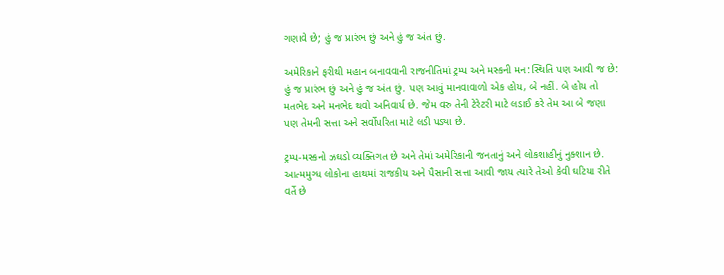ગણાવે છે; હું જ પ્રારંભ છું અને હું જ અંત છું.

અમેરિકાને ફરીથી મહાન બનાવવાની રાજનીતિમાં ટ્રમ્પ અને મસ્કની મન:સ્થિતિ પણ આવી જ છે: હું જ પ્રારંભ છું અને હું જ અંત છું. પણ આવું માનવાવાળો એક હોય, બે નહીં. બે હોય તો મતભેદ અને મનભેદ થવો અનિવાર્ય છે. જેમ વરુ તેની ટેરેટરી માટે લડાઈ કરે તેમ આ બે જણા પણ તેમની સત્તા અને સર્વોપરિતા માટે લડી પડ્યા છે.

ટ્રમ્પ-મસ્કનો ઝઘડો વ્યક્તિગત છે અને તેમાં અમેરિકાની જનતાનું અને લોકશાહીનું નુક્શાન છે. આત્મમુગ્ધ લોકોના હાથમાં રાજકીય અને પૈસાની સત્તા આવી જાય ત્યારે તેઓ કેવી ઘટિયા રીતે વર્તે છે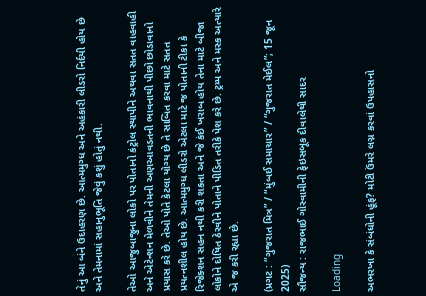તેનું આ બંને ઉદાહરણ છે. આત્મમુગ્ધ અને અહંકારી લીડરો નિર્દયી હોય છે અને તેમનામાં સહાનુભૂતિ જેવું કશું હોતું નથી.

તેઓ આજુબાજુના લોકો પર પોતાનો કંટ્રોલ સ્થાપીને અથવા સતત વાહવાહી અને એટેન્શન મેળવીને તેમની અણઆવડતની ભાવનાથી પીછો છોડાવાનો પ્રયાસ કરે છે. તેઓ પોતે કેટલા યોગ્ય છે તે સાબિત કરવા માટે સતત પ્રયત્નશીલ હોય છે. આત્મમુગ્ધ લીડરો એટલા માટે જ પોતાની ટીકા કે રિજેક્શન સહન નથી કરી શકતા અને જે કંઈ ખરાબ હોય તેના માટે બીજા લોકોને દોષિત ઠેરવીને પોતાને પીડિત તરીકે પેશ કરે છે. ટ્રમ્પ અને મસ્ક અત્યારે એ જ કરી રહ્યા છે.

(પ્રગટ : “ગુજરાત મિત્ર” / “મુંબઈ સમાચાર” / “ગુજરાત મેઈલ”; 15 જૂન 2025)
સૌજન્ય : રાજભાઈ ગોસ્વામીની ફેઇસબૂક દીવાલેથી સાદર

Loading

અભરખા કે સંબંધોની હૂંફ? મોટી ઉંમરે લગ્ન કરવાં ઉપહાસનો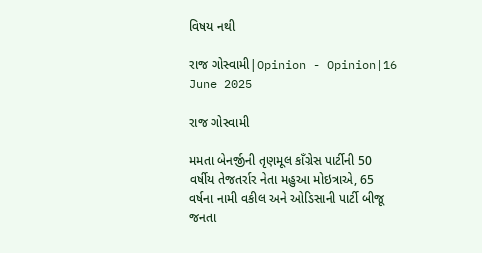વિષય નથી

રાજ ગોસ્વામી|Opinion - Opinion|16 June 2025

રાજ ગોસ્વામી

મમતા બેનર્જીની તૃણમૂલ કાઁગ્રેસ પાર્ટીની 50 વર્ષીય તેજતર્રાર નેતા મહુઆ મોઇત્રાએ, 65 વર્ષના નામી વકીલ અને ઓડિસાની પાર્ટી બીજૂ જનતા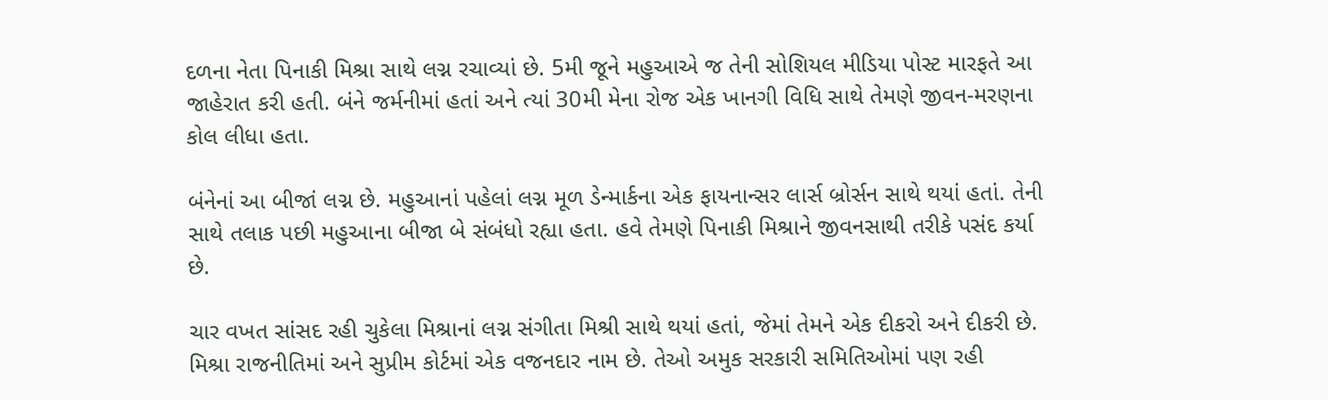દળના નેતા પિનાકી મિશ્રા સાથે લગ્ન રચાવ્યાં છે. 5મી જૂને મહુઆએ જ તેની સોશિયલ મીડિયા પોસ્ટ મારફતે આ જાહેરાત કરી હતી. બંને જર્મનીમાં હતાં અને ત્યાં 30મી મેના રોજ એક ખાનગી વિધિ સાથે તેમણે જીવન-મરણના કોલ લીધા હતા.

બંનેનાં આ બીજાં લગ્ન છે. મહુઆનાં પહેલાં લગ્ન મૂળ ડેન્માર્કના એક ફાયનાન્સર લાર્સ બ્રોર્સન સાથે થયાં હતાં. તેની સાથે તલાક પછી મહુઆના બીજા બે સંબંધો રહ્યા હતા. હવે તેમણે પિનાકી મિશ્રાને જીવનસાથી તરીકે પસંદ કર્યા છે.

ચાર વખત સાંસદ રહી ચુકેલા મિશ્રાનાં લગ્ન સંગીતા મિશ્રી સાથે થયાં હતાં, જેમાં તેમને એક દીકરો અને દીકરી છે. મિશ્રા રાજનીતિમાં અને સુપ્રીમ કોર્ટમાં એક વજનદાર નામ છે. તેઓ અમુક સરકારી સમિતિઓમાં પણ રહી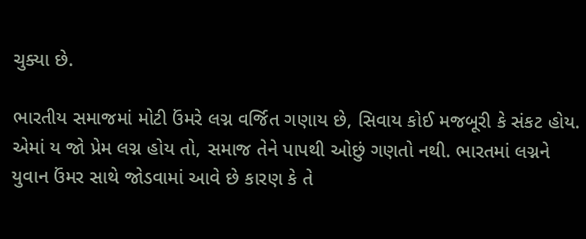ચુક્યા છે.

ભારતીય સમાજમાં મોટી ઉંમરે લગ્ન વર્જિત ગણાય છે, સિવાય કોઈ મજબૂરી કે સંકટ હોય. એમાં ય જો પ્રેમ લગ્ન હોય તો, સમાજ તેને પાપથી ઓછું ગણતો નથી. ભારતમાં લગ્નને યુવાન ઉંમર સાથે જોડવામાં આવે છે કારણ કે તે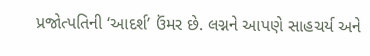પ્રજોત્પતિની ‘આદર્શ’ ઉંમર છે. લગ્નને આપણે સાહચર્ય અને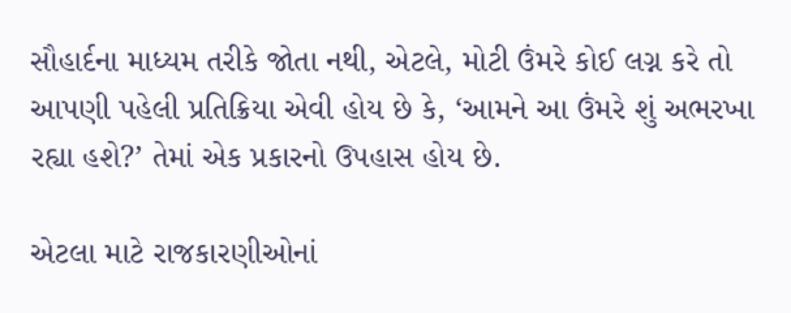સૌહાર્દના માધ્યમ તરીકે જોતા નથી, એટલે, મોટી ઉંમરે કોઈ લગ્ન કરે તો આપણી પહેલી પ્રતિક્રિયા એવી હોય છે કે, ‘આમને આ ઉંમરે શું અભરખા રહ્યા હશે?’ તેમાં એક પ્રકારનો ઉપહાસ હોય છે.

એટલા માટે રાજકારણીઓનાં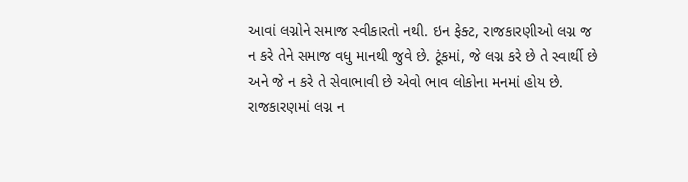આવાં લગ્નોને સમાજ સ્વીકારતો નથી. ઇન ફેક્ટ, રાજકારણીઓ લગ્ન જ ન કરે તેને સમાજ વધુ માનથી જુવે છે. ટૂંકમાં, જે લગ્ન કરે છે તે સ્વાર્થી છે અને જે ન કરે તે સેવાભાવી છે એવો ભાવ લોકોના મનમાં હોય છે. રાજકારણમાં લગ્ન ન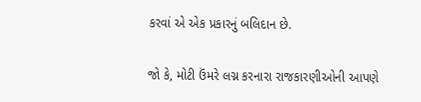કરવાં એ એક પ્રકારનું બલિદાન છે.

જો કે, મોટી ઉંમરે લગ્ન કરનારા રાજકારણીઓની આપણે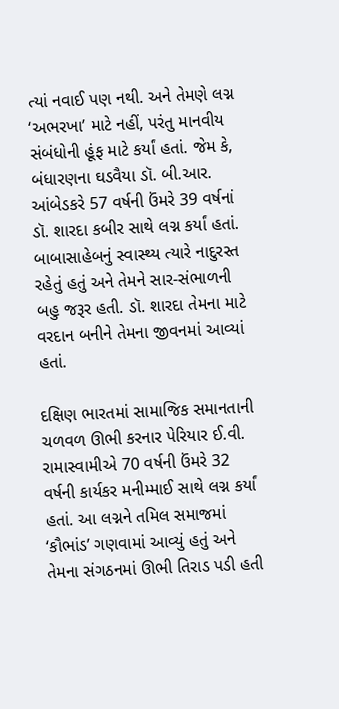ત્યાં નવાઈ પણ નથી. અને તેમણે લગ્ન ‘અભરખા’ માટે નહીં, પરંતુ માનવીય સંબંધોની હૂંફ માટે કર્યાં હતાં. જેમ કે, બંધારણના ઘડવૈયા ડૉ. બી.આર. આંબેડકરે 57 વર્ષની ઉંમરે 39 વર્ષનાં ડૉ. શારદા કબીર સાથે લગ્ન કર્યાં હતાં. બાબાસાહેબનું સ્વાસ્થ્ય ત્યારે નાદુરસ્ત રહેતું હતું અને તેમને સાર-સંભાળની બહુ જરૂર હતી. ડૉ. શારદા તેમના માટે વરદાન બનીને તેમના જીવનમાં આવ્યાં હતાં.

દક્ષિણ ભારતમાં સામાજિક સમાનતાની ચળવળ ઊભી કરનાર પેરિયાર ઈ.વી. રામાસ્વામીએ 70 વર્ષની ઉંમરે 32 વર્ષની કાર્યકર મનીમ્માઈ સાથે લગ્ન કર્યાં હતાં. આ લગ્નને તમિલ સમાજમાં ‘કૌભાંડ’ ગણવામાં આવ્યું હતું અને તેમના સંગઠનમાં ઊભી તિરાડ પડી હતી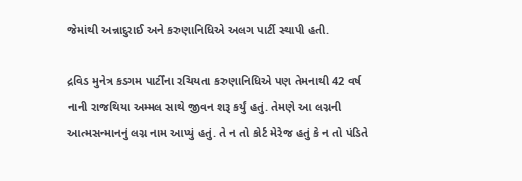જેમાંથી અન્નાદુરાઈ અને કરુણાનિધિએ અલગ પાર્ટી સ્થાપી હતી.

દ્રવિડ મુનેત્ર કડગમ પાર્ટીંના રચિયતા કરુણાનિધિએ પણ તેમનાથી 42 વર્ષ નાની રાજથિયા અમ્મલ સાથે જીવન શરૂ કર્યું હતું. તેમણે આ લગ્નની આત્મસન્માનનું લગ્ન નામ આપ્યું હતું. તે ન તો કોર્ટ મેરેજ હતું કે ન તો પંડિતે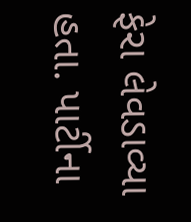ફેરા લેવડાવ્યા હતા. પાર્ટીના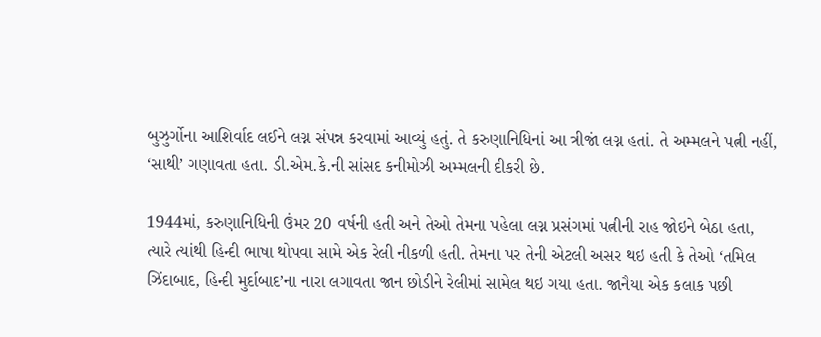બુઝુર્ગોના આશિર્વાદ લઈને લગ્ન સંપન્ન કરવામાં આવ્યું હતું. તે કરુણાનિધિનાં આ ત્રીજાં લગ્ન હતાં. તે અમ્મલને પત્ની નહીં, ‘સાથી’ ગણાવતા હતા. ડી.એમ.કે.ની સાંસદ કનીમોઝી અમ્મલની દીકરી છે.

1944માં, કરુણાનિધિની ઉંમર 20 વર્ષની હતી અને તેઓ તેમના પહેલા લગ્ન પ્રસંગમાં પત્નીની રાહ જોઇને બેઠા હતા, ત્યારે ત્યાંથી હિન્દી ભાષા થોપવા સામે એક રેલી નીકળી હતી. તેમના પર તેની એટલી અસર થઇ હતી કે તેઓ ‘તમિલ ઝિંદાબાદ, હિન્દી મુર્દાબાદ’ના નારા લગાવતા જાન છોડીને રેલીમાં સામેલ થઇ ગયા હતા. જાનૈયા એક કલાક પછી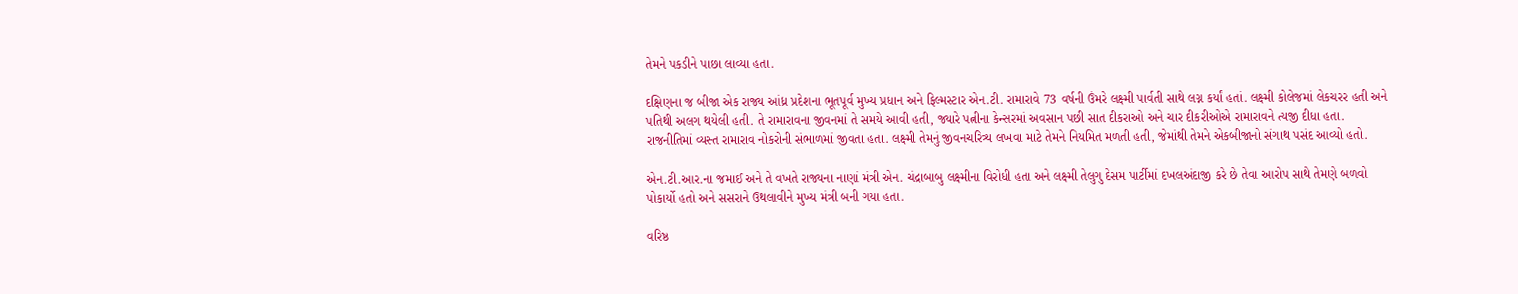તેમને પકડીને પાછા લાવ્યા હતા.

દક્ષિણના જ બીજા એક રાજ્ય આંધ્ર પ્રદેશના ભૂતપૂર્વ મુખ્ય પ્રધાન અને ફિલ્મસ્ટાર એન.ટી. રામારાવે 73 વર્ષની ઉંમરે લક્ષ્મી પાર્વતી સાથે લગ્ન કર્યાં હતાં. લક્ષ્મી કોલેજમાં લેકચરર હતી અને પતિથી અલગ થયેલી હતી. તે રામારાવના જીવનમાં તે સમયે આવી હતી, જ્યારે પત્નીના કેન્સરમાં અવસાન પછી સાત દીકરાઓ અને ચાર દીકરીઓએ રામારાવને ત્યજી દીધા હતા. રાજનીતિમાં વ્યસ્ત રામારાવ નોકરોની સંભાળમાં જીવતા હતા. લક્ષ્મી તેમનું જીવનચરિત્ર્ય લખવા માટે તેમને નિયમિત મળતી હતી, જેમાંથી તેમને એકબીજાનો સંગાથ પસંદ આવ્યો હતો.

એન.ટી.આર.ના જમાઈ અને તે વખતે રાજ્યના નાણાં મંત્રી એન. ચંદ્રાબાબુ લક્ષ્મીના વિરોધી હતા અને લક્ષ્મી તેલુગુ દેસમ પાર્ટીમાં દખલઅંદાજી કરે છે તેવા આરોપ સાથે તેમણે બળવો પોકાર્યો હતો અને સસરાને ઉથલાવીને મુખ્ય મંત્રી બની ગયા હતા.

વરિષ્ઠ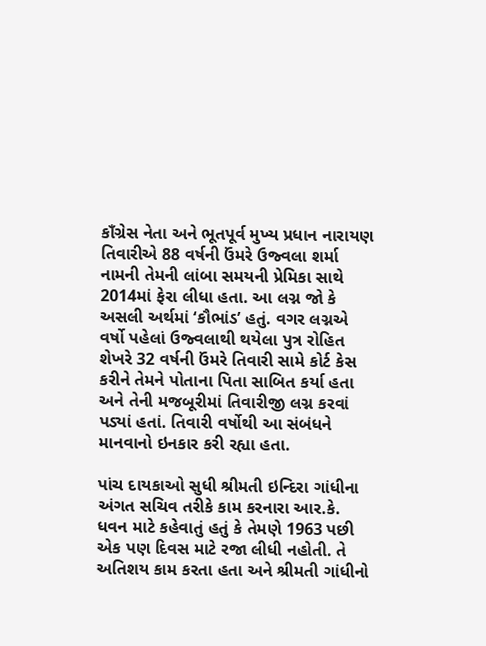કાઁગ્રેસ નેતા અને ભૂતપૂર્વ મુખ્ય પ્રધાન નારાયણ તિવારીએ 88 વર્ષની ઉંમરે ઉજ્વલા શર્મા નામની તેમની લાંબા સમયની પ્રેમિકા સાથે 2014માં ફેરા લીધા હતા. આ લગ્ન જો કે અસલી અર્થમાં ‘કૌભાંડ’ હતું. વગર લગ્નએ વર્ષો પહેલાં ઉજ્વલાથી થયેલા પુત્ર રોહિત શેખરે 32 વર્ષની ઉંમરે તિવારી સામે કોર્ટ કેસ કરીને તેમને પોતાના પિતા સાબિત કર્યા હતા અને તેની મજબૂરીમાં તિવારીજી લગ્ન કરવાં પડ્યાં હતાં. તિવારી વર્ષોથી આ સંબંધને માનવાનો ઇનકાર કરી રહ્યા હતા.

પાંચ દાયકાઓ સુધી શ્રીમતી ઇન્દિરા ગાંધીના અંગત સચિવ તરીકે કામ કરનારા આર.કે. ધવન માટે કહેવાતું હતું કે તેમણે 1963 પછી એક પણ દિવસ માટે રજા લીધી નહોતી. તે અતિશય કામ કરતા હતા અને શ્રીમતી ગાંધીનો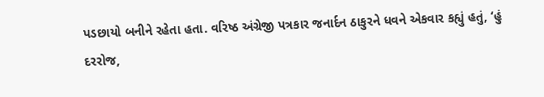પડછાયો બનીને રહેતા હતા. વરિષ્ઠ અંગ્રેજી પત્રકાર જનાર્દન ઠાકુરને ધવને એકવાર કહ્યું હતું, ‘હું દરરોજ,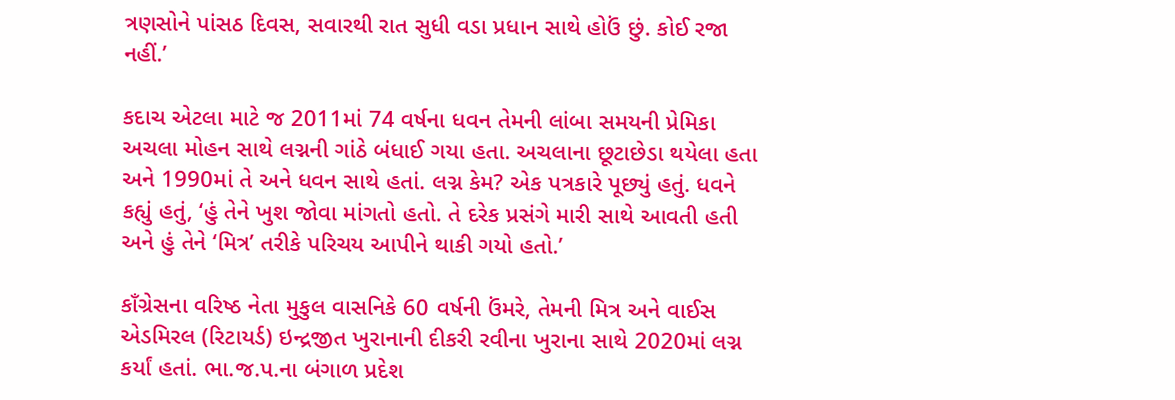ત્રણસોને પાંસઠ દિવસ, સવારથી રાત સુધી વડા પ્રધાન સાથે હોઉં છું. કોઈ રજા નહીં.’

કદાચ એટલા માટે જ 2011માં 74 વર્ષના ધવન તેમની લાંબા સમયની પ્રેમિકા અચલા મોહન સાથે લગ્નની ગાંઠે બંધાઈ ગયા હતા. અચલાના છૂટાછેડા થયેલા હતા અને 1990માં તે અને ધવન સાથે હતાં. લગ્ન કેમ? એક પત્રકારે પૂછ્યું હતું. ધવને કહ્યું હતું, ‘હું તેને ખુશ જોવા માંગતો હતો. તે દરેક પ્રસંગે મારી સાથે આવતી હતી અને હું તેને ‘મિત્ર’ તરીકે પરિચય આપીને થાકી ગયો હતો.’

કાઁગ્રેસના વરિષ્ઠ નેતા મુકુલ વાસનિકે 60 વર્ષની ઉંમરે, તેમની મિત્ર અને વાઈસ એડમિરલ (રિટાયર્ડ) ઇન્દ્રજીત ખુરાનાની દીકરી રવીના ખુરાના સાથે 2020માં લગ્ન કર્યાં હતાં. ભા.જ.પ.ના બંગાળ પ્રદેશ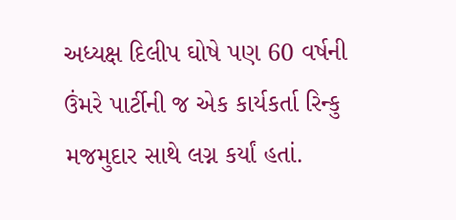અધ્યક્ષ દિલીપ ઘોષે પણ 60 વર્ષની ઉંમરે પાર્ટીની જ એક કાર્યકર્તા રિન્કુ મજમુદાર સાથે લગ્ન કર્યાં હતાં.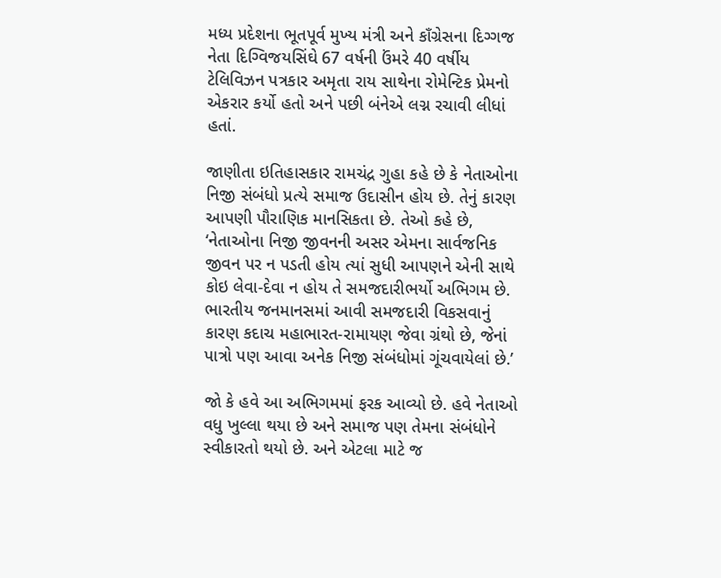મધ્ય પ્રદેશના ભૂતપૂર્વ મુખ્ય મંત્રી અને કાઁગ્રેસના દિગ્ગજ નેતા દિગ્વિજયસિંઘે 67 વર્ષની ઉંમરે 40 વર્ષીય ટેલિવિઝન પત્રકાર અમૃતા રાય સાથેના રોમેન્ટિક પ્રેમનો એકરાર કર્યો હતો અને પછી બંનેએ લગ્ન રચાવી લીધાં હતાં.

જાણીતા ઇતિહાસકાર રામચંદ્ર ગુહા કહે છે કે નેતાઓના નિજી સંબંધો પ્રત્યે સમાજ ઉદાસીન હોય છે. તેનું કારણ આપણી પૌરાણિક માનસિકતા છે. તેઓ કહે છે, ‘નેતાઓના નિજી જીવનની અસર એમના સાર્વજનિક જીવન પર ન પડતી હોય ત્યાં સુધી આપણને એની સાથે કોઇ લેવા-દેવા ન હોય તે સમજદારીભર્યો અભિગમ છે. ભારતીય જનમાનસમાં આવી સમજદારી વિકસવાનું કારણ કદાચ મહાભારત-રામાયણ જેવા ગ્રંથો છે, જેનાં પાત્રો પણ આવા અનેક નિજી સંબંધોમાં ગૂંચવાયેલાં છે.’

જો કે હવે આ અભિગમમાં ફરક આવ્યો છે. હવે નેતાઓ વધુ ખુલ્લા થયા છે અને સમાજ પણ તેમના સંબંધોને સ્વીકારતો થયો છે. અને એટલા માટે જ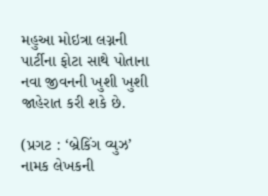મહુઆ મોઇત્રા લગ્નની પાર્ટીના ફોટા સાથે પોતાના નવા જીવનની ખુશી ખુશી જાહેરાત કરી શકે છે.

(પ્રગટ : ‘બ્રેકિંગ વ્યુઝ’ નામક લેખકની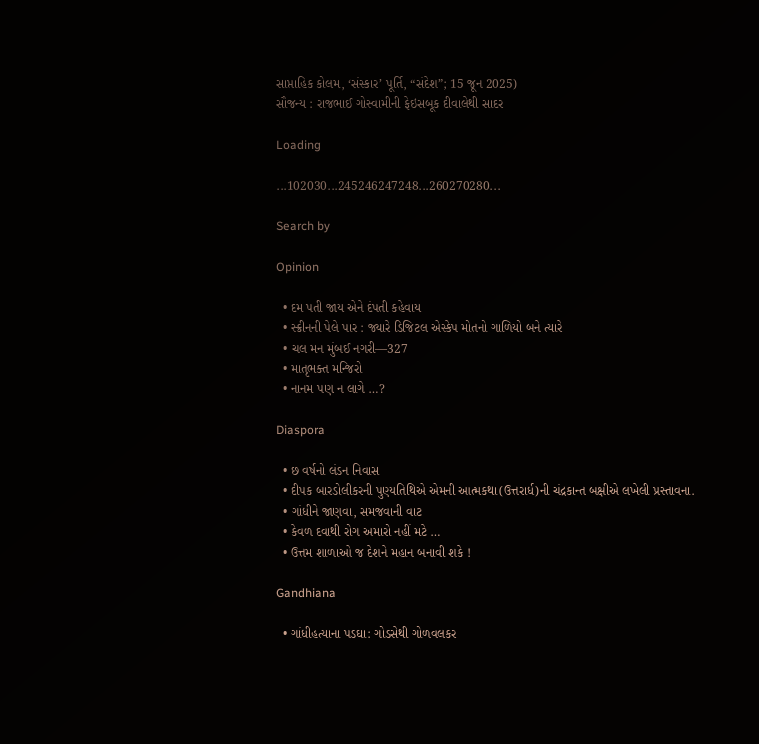સાપ્તાહિક કોલમ, ‘સંસ્કાર’ પૂર્તિ, “સંદેશ”; 15 જૂન 2025)
સૌજન્ય : રાજભાઈ ગોસ્વામીની ફેઇસબૂક દીવાલેથી સાદર

Loading

...102030...245246247248...260270280...

Search by

Opinion

  • દમ પતી જાય એને દંપતી કહેવાય
  • સ્ક્રીનની પેલે પાર : જ્યારે ડિજિટલ એસ્કેપ મોતનો ગાળિયો બને ત્યારે
  • ચલ મન મુંબઈ નગરી—327
  • માતૃભક્ત મન્જિરો
  • નાનમ પણ ન લાગે …?

Diaspora

  • છ વર્ષનો લંડન નિવાસ
  • દીપક બારડોલીકરની પુણ્યતિથિએ એમની આત્મકથા(ઉત્તરાર્ધ)ની ચંદ્રકાન્ત બક્ષીએ લખેલી પ્રસ્તાવના.
  • ગાંધીને જાણવા, સમજવાની વાટ
  • કેવળ દવાથી રોગ અમારો નહીં મટે …
  • ઉત્તમ શાળાઓ જ દેશને મહાન બનાવી શકે !

Gandhiana

  • ગાંધીહત્યાના પડઘા: ગોડસેથી ગોળવલકર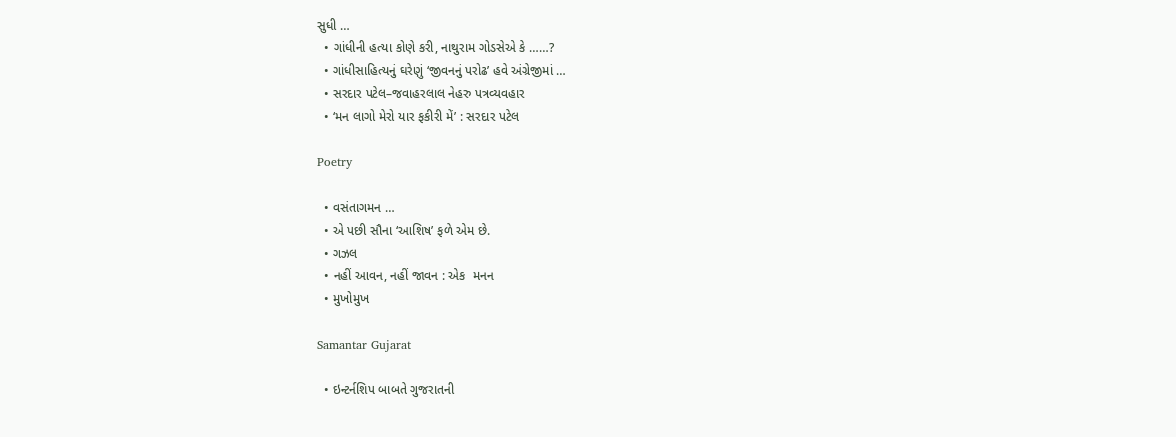સુધી …
  • ગાંધીની હત્યા કોણે કરી, નાથુરામ ગોડસેએ કે ……?
  • ગાંધીસાહિત્યનું ઘરેણું ‘જીવનનું પરોઢ’ હવે અંગ્રેજીમાં …
  • સરદાર પટેલ–જવાહરલાલ નેહરુ પત્રવ્યવહાર
  • ‘મન લાગો મેરો યાર ફકીરી મેં’ : સરદાર પટેલ

Poetry

  • વસંતાગમન …
  • એ પછી સૌના ‘આશિષ’ ફળે એમ છે.
  • ગઝલ
  • નહીં આવન, નહીં જાવન : એક  મનન
  • મુખોમુખ

Samantar Gujarat

  • ઇન્ટર્નશિપ બાબતે ગુજરાતની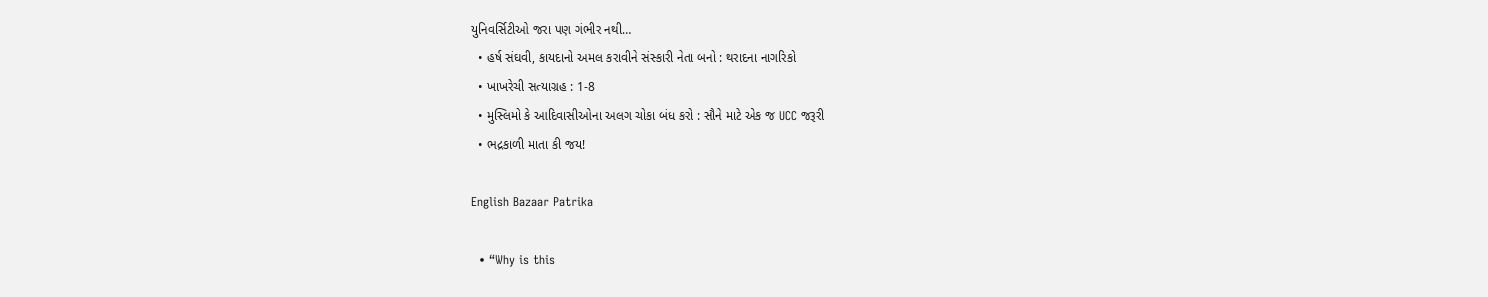યુનિવર્સિટીઓ જરા પણ ગંભીર નથી…
  • હર્ષ સંઘવી, કાયદાનો અમલ કરાવીને સંસ્કારી નેતા બનો : થરાદના નાગરિકો
  • ખાખરેચી સત્યાગ્રહ : 1-8
  • મુસ્લિમો કે આદિવાસીઓના અલગ ચોકા બંધ કરો : સૌને માટે એક જ UCC જરૂરી
  • ભદ્રકાળી માતા કી જય!

English Bazaar Patrika

  • “Why is this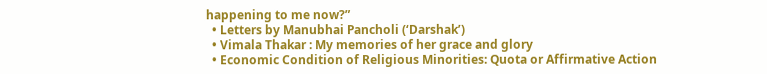happening to me now?”
  • Letters by Manubhai Pancholi (‘Darshak’)
  • Vimala Thakar : My memories of her grace and glory
  • Economic Condition of Religious Minorities: Quota or Affirmative Action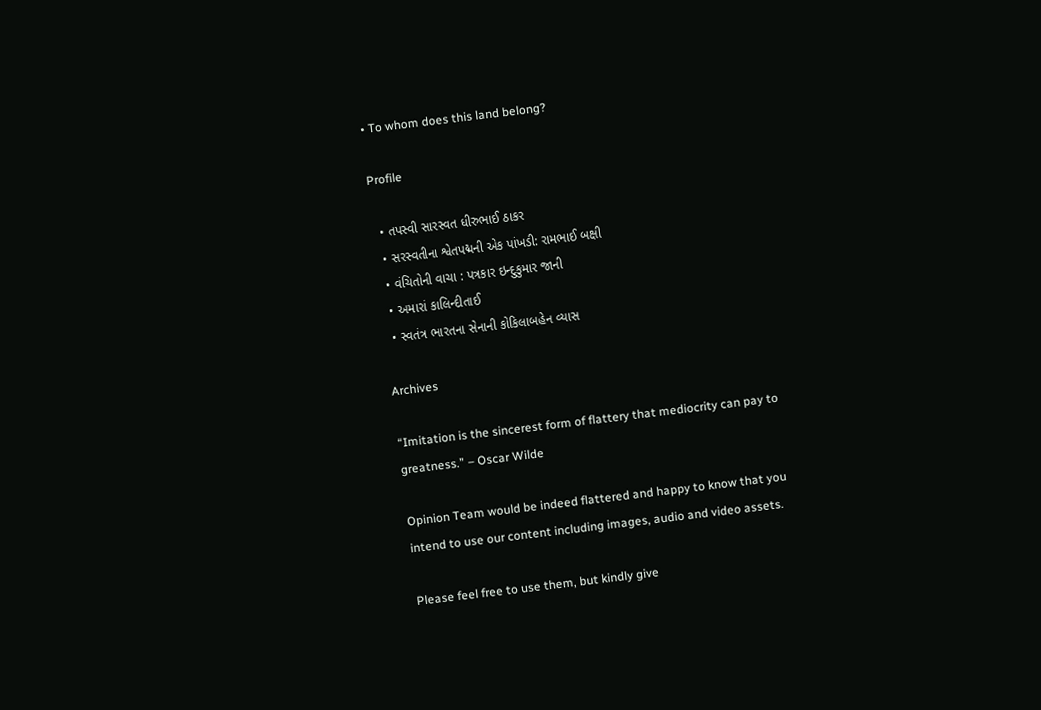• To whom does this land belong?

Profile

  • તપસ્વી સારસ્વત ધીરુભાઈ ઠાકર
  • સરસ્વતીના શ્વેતપદ્મની એક પાંખડી: રામભાઈ બક્ષી
  • વંચિતોની વાચા : પત્રકાર ઇન્દુકુમાર જાની
  • અમારાં કાલિન્દીતાઈ
  • સ્વતંત્ર ભારતના સેનાની કોકિલાબહેન વ્યાસ

Archives

“Imitation is the sincerest form of flattery that mediocrity can pay to greatness.” – Oscar Wilde

Opinion Team would be indeed flattered and happy to know that you intend to use our content including images, audio and video assets.

Please feel free to use them, but kindly give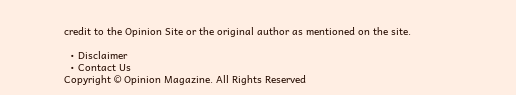credit to the Opinion Site or the original author as mentioned on the site.

  • Disclaimer
  • Contact Us
Copyright © Opinion Magazine. All Rights Reserved